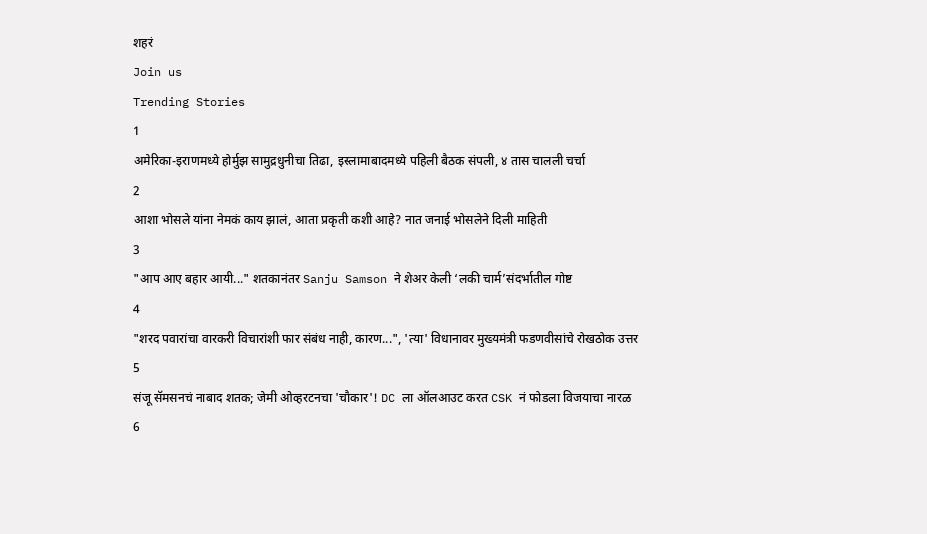शहरं
Join us
Trending Stories
1
अमेरिका-इराणमध्ये होर्मुझ सामुद्रधुनीचा तिढा, इस्लामाबादमध्ये पहिली बैठक संपली, ४ तास चालली चर्चा
2
आशा भोसले यांना नेमकं काय झालं, आता प्रकृती कशी आहे? नात जनाई भोसलेने दिली माहिती
3
"आप आए बहार आयी..." शतकानंतर Sanju Samson ने शेअर केली ‘लकी चार्म’संदर्भातील गोष्ट
4
"शरद पवारांचा वारकरी विचारांशी फार संबंध नाही, कारण...", 'त्या' विधानावर मुख्यमंत्री फडणवीसांचे रोखठोक उत्तर
5
संजू सॅमसनचं नाबाद शतक; जेमी ओव्हरटनचा 'चौकार'! DC ला ऑलआउट करत CSK नं फोडला विजयाचा नारळ
6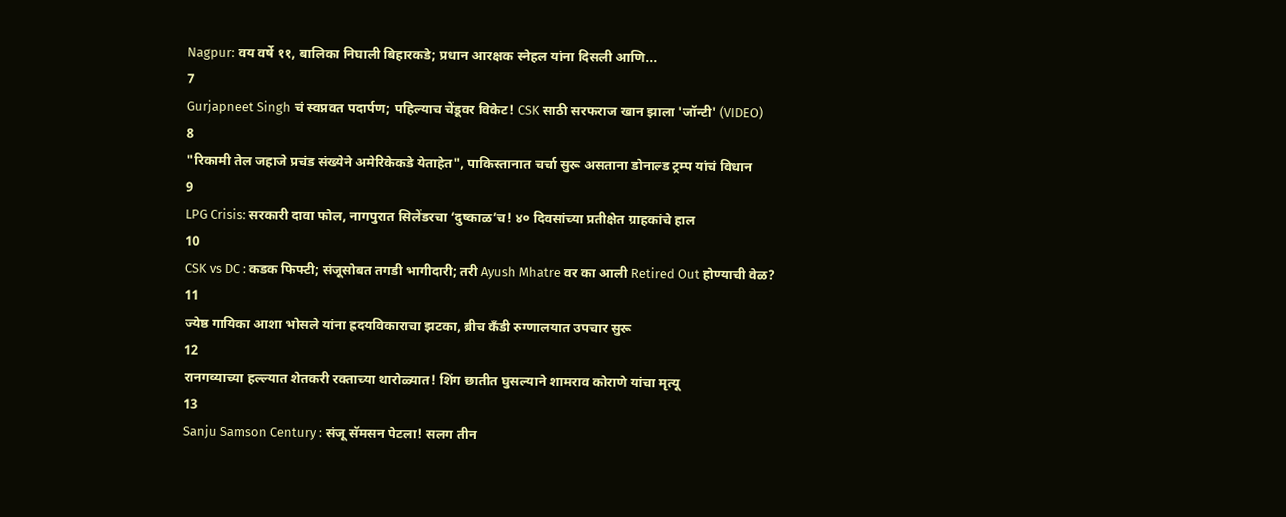Nagpur: वय वर्षे ११, बालिका निघाली बिहारकडे; प्रधान आरक्षक स्नेहल यांना दिसली आणि...
7
Gurjapneet Singh चं स्वप्नवत पदार्पण; पहिल्याच चेंडूवर विकेट! CSK साठी सरफराज खान झाला 'जॉन्टी' (VIDEO)
8
"रिकामी तेल जहाजे प्रचंड संख्येने अमेरिकेकडे येताहेत", पाकिस्तानात चर्चा सुरू असताना डोनाल्ड ट्रम्प यांचं विधान
9
LPG Crisis: सरकारी दावा फोल, नागपुरात सिलेंडरचा ‘दुष्काळ’च! ४० दिवसांच्या प्रतीक्षेत ग्राहकांचे हाल
10
CSK vs DC : कडक फिफ्टी; संजूसोबत तगडी भागीदारी; तरी Ayush Mhatre वर का आली Retired Out होण्याची वेळ?
11
ज्येष्ठ गायिका आशा भोसले यांना ह्रदयविकाराचा झटका, ब्रीच कँडी रुग्णालयात उपचार सुरू
12
रानगव्याच्या हल्ल्यात शेतकरी रक्ताच्या थारोळ्यात! शिंग छातीत घुसल्याने शामराव कोराणे यांचा मृत्यू
13
Sanju Samson Century : संजू सॅमसन पेटला! सलग तीन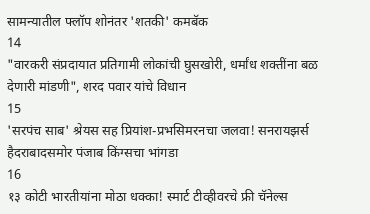सामन्यातील फ्लॉप शोनंतर 'शतकी' कमबॅक
14
"वारकरी संप्रदायात प्रतिगामी लोकांची घुसखोरी, धर्मांध शक्तींना बळ देणारी मांडणी", शरद पवार यांचे विधान
15
'सरपंच साब' श्रेयस सह प्रियांश-प्रभसिमरनचा जलवा! सनरायझर्स हैदराबादसमोर पंजाब किंग्सचा भांगडा
16
१३ कोटी भारतीयांना मोठा धक्का! स्मार्ट टीव्हीवरचे फ्री चॅनेल्स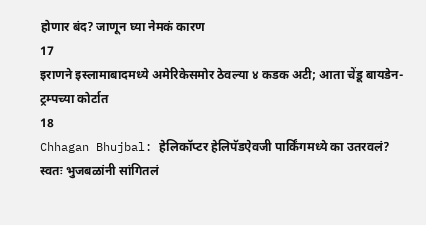होणार बंद? जाणून घ्या नेमकं कारण
17
इराणने इस्लामाबादमध्ये अमेरिकेसमोर ठेवल्या ४ कडक अटी; आता चेंडू बायडेन-ट्रम्पच्या कोर्टात
18
Chhagan Bhujbal: हेलिकॉप्टर हेलिपॅडऐवजी पार्किंगमध्ये का उतरवलं? स्वतः भुजबळांनी सांगितलं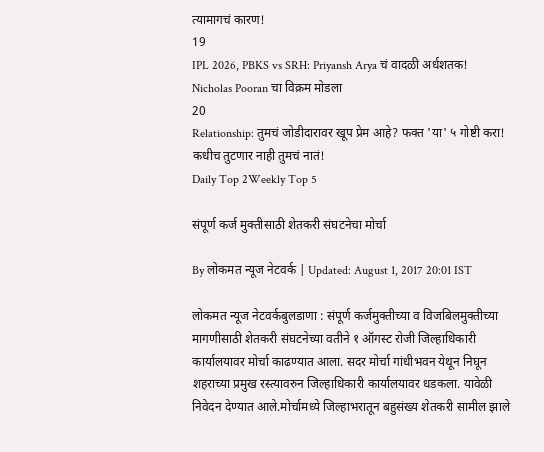त्यामागचं कारण!
19
IPL 2026, PBKS vs SRH: Priyansh Arya चं वादळी अर्धशतक! Nicholas Pooran चा विक्रम मोडला
20
Relationship: तुमचं जोडीदारावर खूप प्रेम आहे? फक्त 'या' ५ गोष्टी करा! कधीच तुटणार नाही तुमचं नातं!
Daily Top 2Weekly Top 5

संपूर्ण कर्ज मुक्तीसाठी शेतकरी संघटनेचा मोर्चा

By लोकमत न्यूज नेटवर्क | Updated: August 1, 2017 20:01 IST

लोकमत न्यूज नेटवर्कबुलडाणा : संपूर्ण कर्जमुक्तीच्या व विजबिलमुक्तीच्या मागणीसाठी शेतकरी संघटनेच्या वतीने १ ऑगस्ट रोजी जिल्हाधिकारी कार्यालयावर मोर्चा काढण्यात आला. सदर मोर्चा गांधीभवन येथून निघून शहराच्या प्रमुख रस्त्यावरुन जिल्हाधिकारी कार्यालयावर धडकला. यावेळी निवेदन देण्यात आले.मोर्चामध्ये जिल्हाभरातून बहुसंख्य शेतकरी सामील झाले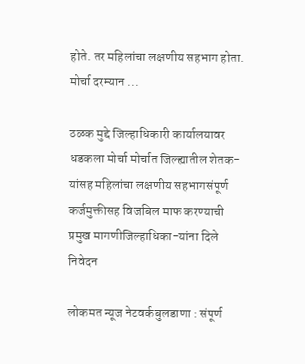होते. तर महिलांचा लक्षणीय सहभाग होता. मोर्चा दरम्यान ...

ठळक मुद्दे जिल्हाधिकारी कार्यालयावर धडकला मोर्चा मोर्चात जिल्ह्यातील शेतक-यांसह महिलांचा लक्षणीय सहभागसंपूर्ण कर्जमुक्तीसह विजबिल माफ करण्याची प्रमुख मागणीजिल्हाधिका-यांना दिले निवेदन

लोकमत न्यूज नेटवर्कबुलडाणा : संपूर्ण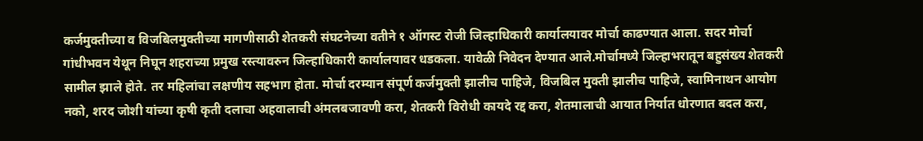कर्जमुक्तीच्या व विजबिलमुक्तीच्या मागणीसाठी शेतकरी संघटनेच्या वतीने १ ऑगस्ट रोजी जिल्हाधिकारी कार्यालयावर मोर्चा काढण्यात आला. सदर मोर्चा गांधीभवन येथून निघून शहराच्या प्रमुख रस्त्यावरुन जिल्हाधिकारी कार्यालयावर धडकला. यावेळी निवेदन देण्यात आले.मोर्चामध्ये जिल्हाभरातून बहुसंख्य शेतकरी सामील झाले होते. तर महिलांचा लक्षणीय सहभाग होता. मोर्चा दरम्यान संपूर्ण कर्जमुक्ती झालीच पाहिजे, विजबिल मुक्ती झालीच पाहिजे, स्वामिनाथन आयोग नको, शरद जोशी यांच्या कृषी कृती दलाचा अहवालाची अंमलबजावणी करा, शेतकरी विरोधी कायदे रद्द करा, शेतमालाची आयात निर्यात धोरणात बदल करा,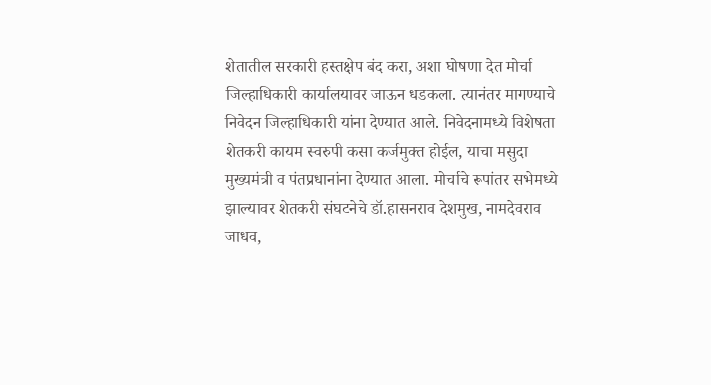शेतातील सरकारी हस्तक्षेप बंद करा, अशा घोषणा देत मोर्चा जिल्हाधिकारी कार्यालयावर जाऊन धडकला. त्यानंतर मागण्याचे निवेदन जिल्हाधिकारी यांना देण्यात आले. निवेदनामध्ये विशेषता शेतकरी कायम स्वरुपी कसा कर्जमुक्त होईल, याचा मसुदा मुख्यमंत्री व पंतप्रधानांना देण्यात आला. मोर्चाचे रूपांतर सभेमध्ये झाल्यावर शेतकरी संघटनेचे डॉ.हासनराव देशमुख, नामदेवराव जाधव,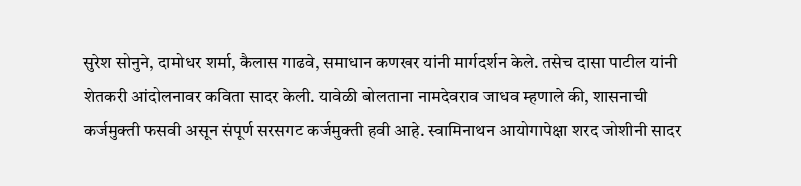सुरेश सोनुने, दामोधर शर्मा, कैलास गाढवे, समाधान कणखर यांनी मार्गदर्शन केले. तसेच दासा पाटील यांनी शेतकरी आंदोलनावर कविता सादर केली. यावेळी बोलताना नामदेवराव जाधव म्हणाले की, शासनाची कर्जमुक्ती फसवी असून संपूर्ण सरसगट कर्जमुक्ती हवी आहे. स्वामिनाथन आयोगापेक्षा शरद जोशीनी सादर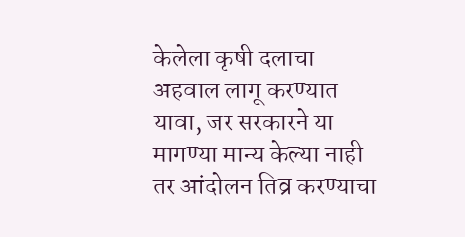केलेला कृषी दलाचा अहवाल लागू करण्यात यावा, जर सरकारने या मागण्या मान्य केल्या नाही तर आंदोलन तिव्र करण्याचा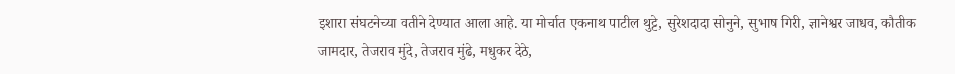इशारा संघटनेच्या वतीने देण्यात आला आहे. या मोर्चात एकनाथ पाटील थुट्टे, सुरेशदादा सोनुने, सुभाष गिरी, ज्ञानेश्वर जाधव, कौतीक जामदार, तेजराव मुंदे, तेजराव मुंढे, मधुकर देठे,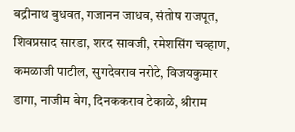बद्रीनाथ बुधवत, गजानन जाधव, संतोष राजपूत, शिवप्रसाद सारडा, शरद सावजी, रमेशसिंग चव्हाण, कमळाजी पाटील, सुगदेवराव नरोटे, विजयकुमार डागा, नाजीम बेग, दिनककराव टेकाळे, श्रीराम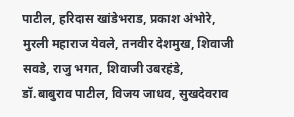पाटील, हरिदास खांडेभराड, प्रकाश अंभोरे, मुरली महाराज येवले, तनवीर देशमुख, शिवाजी सवडे, राजु भगत, शिवाजी उबरहंडे, डॉ.बाबुराव पाटील, विजय जाधव, सुखदेवराव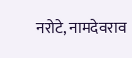नरोटे, नामदेवराव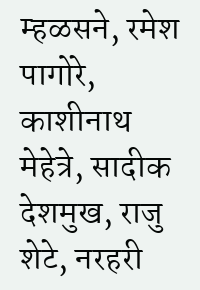म्हळसने, रमेश पागोरे, काशीनाथ मेहेत्रे, सादीक देशमुख, राजु शेटे, नरहरी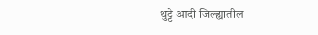थुट्टे आदी जिल्ह्यातील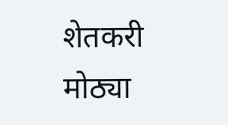शेतकरी मोठ्या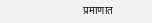प्रमाणात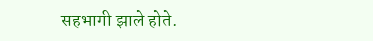सहभागी झाले होते.